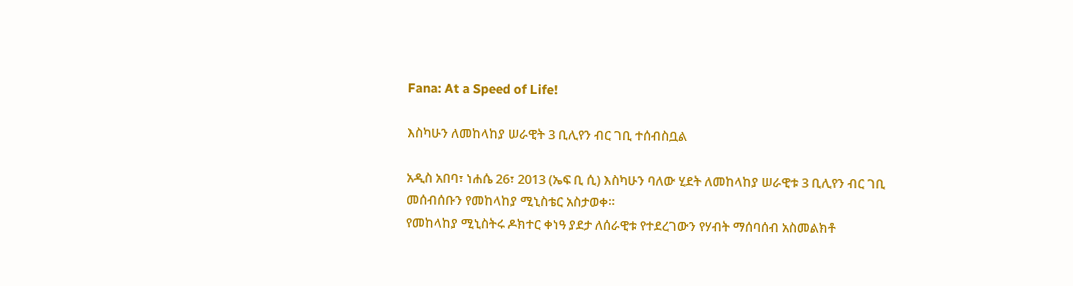Fana: At a Speed of Life!

እስካሁን ለመከላከያ ሠራዊት 3 ቢሊየን ብር ገቢ ተሰብስቧል

አዲስ አበባ፣ ነሐሴ 26፣ 2013 (ኤፍ ቢ ሲ) እስካሁን ባለው ሂደት ለመከላከያ ሠራዊቱ 3 ቢሊየን ብር ገቢ መሰብሰቡን የመከላከያ ሚኒስቴር አስታወቀ።
የመከላከያ ሚኒስትሩ ዶክተር ቀነዓ ያደታ ለሰራዊቱ የተደረገውን የሃብት ማሰባሰብ አስመልክቶ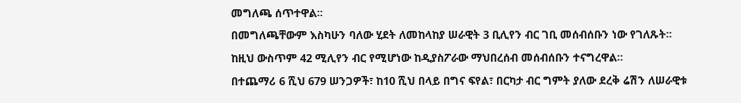መግለጫ ሰጥተዋል፡፡
በመግለጫቸውም እስካሁን ባለው ሂደት ለመከላከያ ሠራዊት 3 ቢሊየን ብር ገቢ መሰብሰቡን ነው የገለጹት፡፡
ከዚህ ውስጥም 42 ሚሊየን ብር የሚሆነው ከዲያስፖራው ማህበረሰብ መሰብሰቡን ተናግረዋል።
በተጨማሪ 6 ሺህ 679 ሠንጋዎች፣ ከ10 ሺህ በላይ በግና ፍየል፣ በርካታ ብር ግምት ያለው ደረቅ ሬሽን ለሠራዊቱ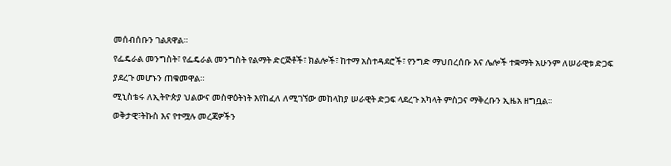መሰብሰቡን ገልጸዋል።
የፌዴራል መንግስት፣ የፌዴራል መንግስት የልማት ድርጅቶች፣ ክልሎች፣ ከተማ አስተዳደሮች፣ የንግድ ማህበረሰቡ እና ሌሎች ተቋማት አሁንም ለሠራዊቱ ድጋፍ ያደረጉ መሆኑን ጠቁመዋል።
ሚኒስቴሩ ለኢትዮጵያ ህልውና መስዋዕትነት እየከፈለ ለሚገኘው መከላከያ ሠራዊት ድጋፍ ላደረጉ አካላት ምስጋና ማቅረቡን ኢዜአ ዘግቧል፡፡
ወቅታዊ፣ትኩስ እና የተሟሉ መረጃዎችን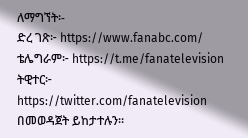ለማግኘት፡-
ድረ ገጽ፦ https://www.fanabc.com/
ቴሌግራም፦ https://t.me/fanatelevision
ትዊተር፦ https://twitter.com/fanatelevision በመወዳጀት ይከታተሉን፡፡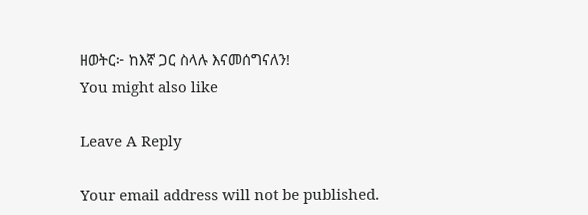ዘወትር፦ ከእኛ ጋር ስላሉ እናመሰግናለን!
You might also like

Leave A Reply

Your email address will not be published.